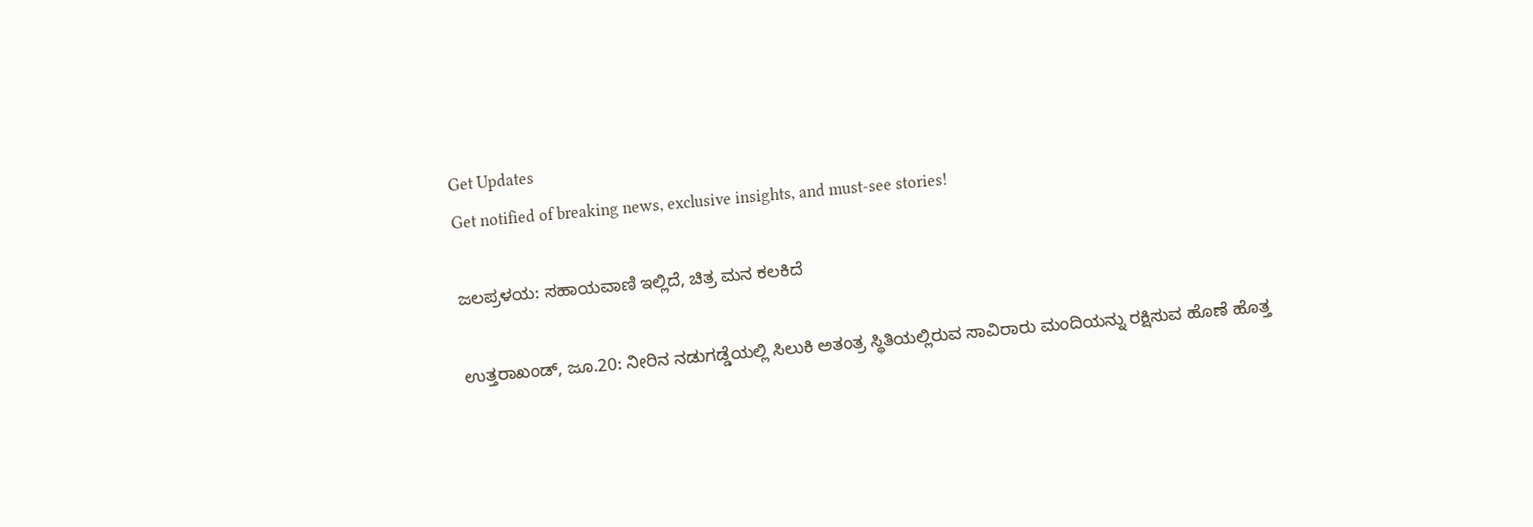Get Updates
Get notified of breaking news, exclusive insights, and must-see stories!

ಜಲಪ್ರಳಯ: ಸಹಾಯವಾಣಿ ಇಲ್ಲಿದೆ, ಚಿತ್ರ ಮನ ಕಲಕಿದೆ

ಉತ್ತರಾಖಂಡ್, ಜೂ.20: ನೀರಿನ ನಡುಗಡ್ಡೆಯಲ್ಲಿ ಸಿಲುಕಿ ಅತಂತ್ರ ಸ್ಥಿತಿಯಲ್ಲಿರುವ ಸಾವಿರಾರು ಮಂದಿಯನ್ನು ರಕ್ಷಿಸುವ ಹೊಣೆ ಹೊತ್ತ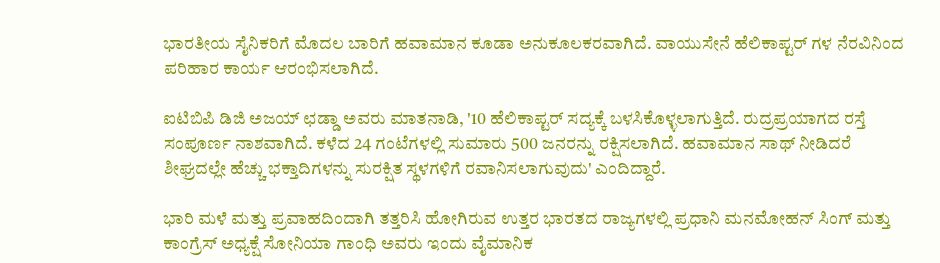ಭಾರತೀಯ ಸೈನಿಕರಿಗೆ ಮೊದಲ ಬಾರಿಗೆ ಹವಾಮಾನ ಕೂಡಾ ಅನುಕೂಲಕರವಾಗಿದೆ. ವಾಯುಸೇನೆ ಹೆಲಿಕಾಪ್ಟರ್ ಗಳ ನೆರವಿನಿಂದ ಪರಿಹಾರ ಕಾರ್ಯ ಆರಂಭಿಸಲಾಗಿದೆ.

ಐಟಿಬಿಪಿ ಡಿಜಿ ಅಜಯ್ ಛಡ್ಡಾ ಅವರು ಮಾತನಾಡಿ, '10 ಹೆಲಿಕಾಪ್ಟರ್ ಸದ್ಯಕ್ಕೆ ಬಳಸಿಕೊಳ್ಳಲಾಗುತ್ತಿದೆ. ರುದ್ರಪ್ರಯಾಗದ ರಸ್ತೆ ಸಂಪೂರ್ಣ ನಾಶವಾಗಿದೆ. ಕಳೆದ 24 ಗಂಟೆಗಳಲ್ಲಿ ಸುಮಾರು 500 ಜನರನ್ನು ರಕ್ಷಿಸಲಾಗಿದೆ. ಹವಾಮಾನ ಸಾಥ್ ನೀಡಿದರೆ ಶೀಘ್ರದಲ್ಲೇ ಹೆಚ್ಚು ಭಕ್ತಾದಿಗಳನ್ನು ಸುರಕ್ಷಿತ ಸ್ಥಳಗಳಿಗೆ ರವಾನಿಸಲಾಗುವುದು' ಎಂದಿದ್ದಾರೆ.

ಭಾರಿ ಮಳೆ ಮತ್ತು ಪ್ರವಾಹದಿಂದಾಗಿ ತತ್ತರಿಸಿ ಹೋಗಿರುವ ಉತ್ತರ ಭಾರತದ ರಾಜ್ಯಗಳಲ್ಲಿ ಪ್ರಧಾನಿ ಮನಮೋಹನ್ ಸಿಂಗ್ ಮತ್ತು ಕಾಂಗ್ರೆಸ್ ಅಧ್ಯಕ್ಷೆ ಸೋನಿಯಾ ಗಾಂಧಿ ಅವರು ಇಂದು ವೈಮಾನಿಕ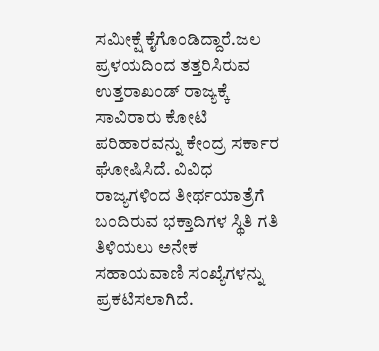ಸಮೀಕ್ಷೆ ಕೈಗೊಂಡಿದ್ದಾರೆ.ಜಲ ಪ್ರಳಯದಿಂದ ತತ್ತರಿಸಿರುವ ಉತ್ತರಾಖಂಡ್ ರಾಜ್ಯಕ್ಕೆ ಸಾವಿರಾರು ಕೋಟಿ ಪರಿಹಾರವನ್ನು ಕೇಂದ್ರ ಸರ್ಕಾರ ಘೋಷಿಸಿದೆ. ವಿವಿಧ ರಾಜ್ಯಗಳಿಂದ ತೀರ್ಥಯಾತ್ರೆಗೆ ಬಂದಿರುವ ಭಕ್ತಾದಿಗಳ ಸ್ಥಿತಿ ಗತಿ ತಿಳಿಯಲು ಅನೇಕ ಸಹಾಯವಾಣಿ ಸಂಖ್ಯೆಗಳನ್ನು ಪ್ರಕಟಿಸಲಾಗಿದೆ.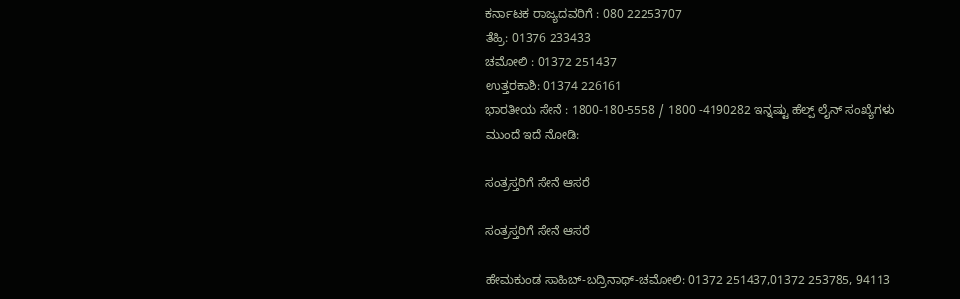ಕರ್ನಾಟಕ ರಾಜ್ಯದವರಿಗೆ : 080 22253707
ತೆಹ್ರಿ: 01376 233433
ಚಮೋಲಿ : 01372 251437
ಉತ್ತರಕಾಶಿ: 01374 226161
ಭಾರತೀಯ ಸೇನೆ : 1800-180-5558 / 1800 -4190282 ಇನ್ನಷ್ಟು ಹೆಲ್ಪ್ ಲೈನ್ ಸಂಖ್ಯೆಗಳು ಮುಂದೆ ಇದೆ ನೋಡಿ:

ಸಂತ್ರಸ್ತರಿಗೆ ಸೇನೆ ಆಸರೆ

ಸಂತ್ರಸ್ತರಿಗೆ ಸೇನೆ ಆಸರೆ

ಹೇಮಕುಂಡ ಸಾಹಿಬ್-ಬದ್ರಿನಾಥ್-ಚಮೋಲಿ: 01372 251437,01372 253785, 94113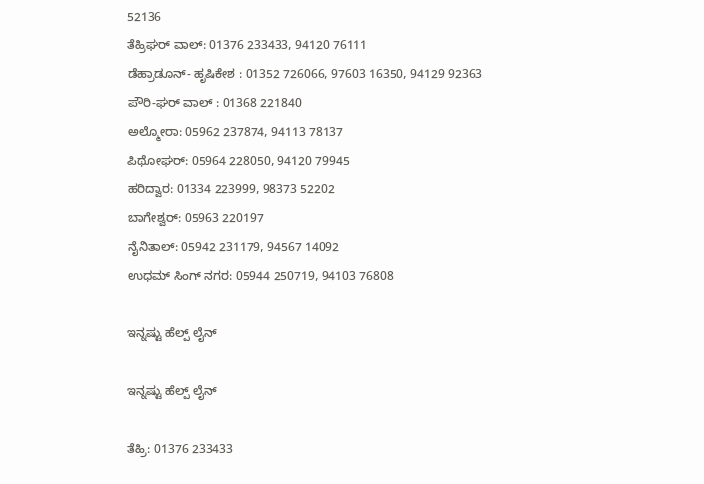52136
ತೆಹ್ರಿಘರ್ ವಾಲ್: 01376 233433, 94120 76111
ಡೆಹ್ರಾಡೂನ್- ಹೃಷಿಕೇಶ : 01352 726066, 97603 16350, 94129 92363
ಪೌರಿ-ಘರ್ ವಾಲ್ : 01368 221840
ಅಲ್ಮೋರಾ: 05962 237874, 94113 78137
ಪಿಥೋಘರ್: 05964 228050, 94120 79945
ಹರಿದ್ವಾರ: 01334 223999, 98373 52202
ಬಾಗೇಶ್ವರ್: 05963 220197
ನೈನಿತಾಲ್: 05942 231179, 94567 14092
ಉಧಮ್ ಸಿಂಗ್ ನಗರ: 05944 250719, 94103 76808

ಇನ್ನಷ್ಟು ಹೆಲ್ಪ್ ಲೈನ್

ಇನ್ನಷ್ಟು ಹೆಲ್ಪ್ ಲೈನ್

ತೆಹ್ರಿ: 01376 233433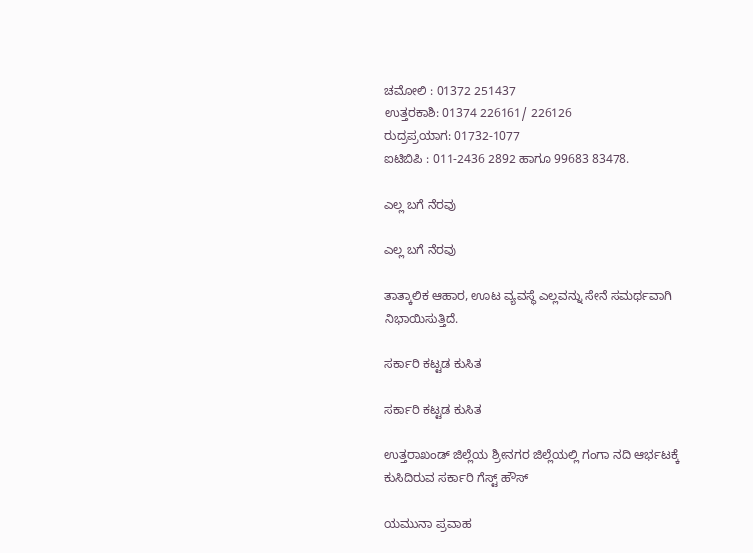ಚಮೋಲಿ : 01372 251437
ಉತ್ತರಕಾಶಿ: 01374 226161/ 226126
ರುದ್ರಪ್ರಯಾಗ: 01732-1077
ಐಟಿಬಿಪಿ : 011-2436 2892 ಹಾಗೂ 99683 83478.

ಎಲ್ಲ ಬಗೆ ನೆರವು

ಎಲ್ಲ ಬಗೆ ನೆರವು

ತಾತ್ಕಾಲಿಕ ಆಹಾರ, ಊಟ ವ್ಯವಸ್ಥೆ ಎಲ್ಲವನ್ನು ಸೇನೆ ಸಮರ್ಥವಾಗಿ ನಿಭಾಯಿಸುತ್ತಿದೆ.

ಸರ್ಕಾರಿ ಕಟ್ಟಡ ಕುಸಿತ

ಸರ್ಕಾರಿ ಕಟ್ಟಡ ಕುಸಿತ

ಉತ್ತರಾಖಂಡ್ ಜಿಲ್ಲೆಯ ಶ್ರೀನಗರ ಜಿಲ್ಲೆಯಲ್ಲಿ ಗಂಗಾ ನದಿ ಆರ್ಭಟಕ್ಕೆ ಕುಸಿದಿರುವ ಸರ್ಕಾರಿ ಗೆಸ್ಟ್ ಹೌಸ್

ಯಮುನಾ ಪ್ರವಾಹ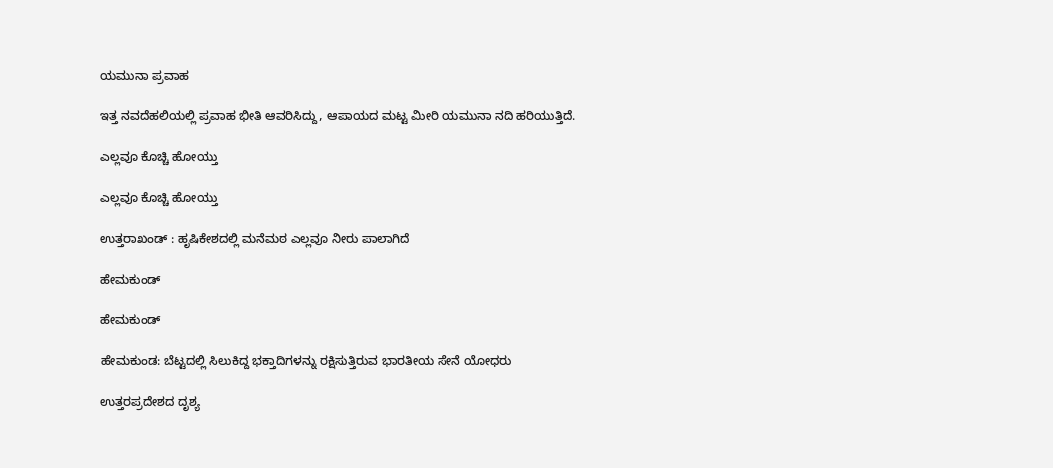ಯಮುನಾ ಪ್ರವಾಹ

ಇತ್ತ ನವದೆಹಲಿಯಲ್ಲಿ ಪ್ರವಾಹ ಭೀತಿ ಆವರಿಸಿದ್ದು, ಆಪಾಯದ ಮಟ್ಟ ಮೀರಿ ಯಮುನಾ ನದಿ ಹರಿಯುತ್ತಿದೆ.

ಎಲ್ಲವೂ ಕೊಚ್ಚಿ ಹೋಯ್ತು

ಎಲ್ಲವೂ ಕೊಚ್ಚಿ ಹೋಯ್ತು

ಉತ್ತರಾಖಂಡ್ : ಹೃಷಿಕೇಶದಲ್ಲಿ ಮನೆಮಠ ಎಲ್ಲವೂ ನೀರು ಪಾಲಾಗಿದೆ

ಹೇಮಕುಂಡ್

ಹೇಮಕುಂಡ್

ಹೇಮಕುಂಡ: ಬೆಟ್ಟದಲ್ಲಿ ಸಿಲುಕಿದ್ದ ಭಕ್ತಾದಿಗಳನ್ನು ರಕ್ಷಿಸುತ್ತಿರುವ ಭಾರತೀಯ ಸೇನೆ ಯೋಧರು

ಉತ್ತರಪ್ರದೇಶದ ದೃಶ್ಯ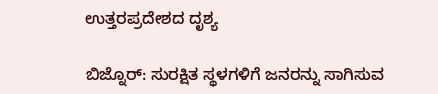ಉತ್ತರಪ್ರದೇಶದ ದೃಶ್ಯ

ಬಿಜ್ನೊರ್: ಸುರಕ್ಷಿತ ಸ್ಥಳಗಳಿಗೆ ಜನರನ್ನು ಸಾಗಿಸುವ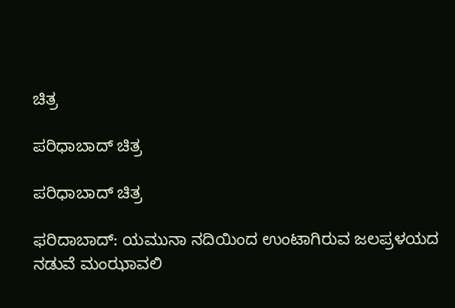ಚಿತ್ರ

ಪರಿಧಾಬಾದ್ ಚಿತ್ರ

ಪರಿಧಾಬಾದ್ ಚಿತ್ರ

ಫರಿದಾಬಾದ್: ಯಮುನಾ ನದಿಯಿಂದ ಉಂಟಾಗಿರುವ ಜಲಪ್ರಳಯದ ನಡುವೆ ಮಂಝಾವಲಿ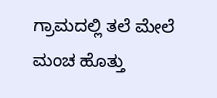ಗ್ರಾಮದಲ್ಲಿ ತಲೆ ಮೇಲೆ ಮಂಚ ಹೊತ್ತು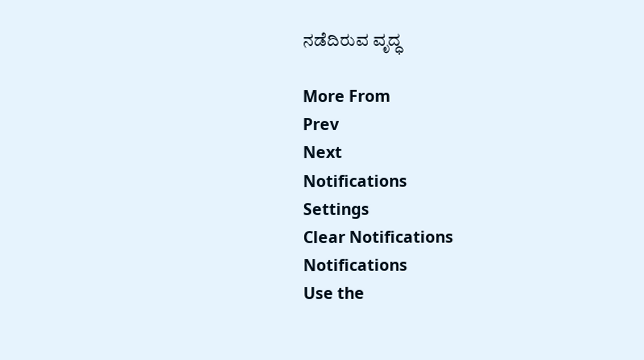ನಡೆದಿರುವ ವೃದ್ಧ

More From
Prev
Next
Notifications
Settings
Clear Notifications
Notifications
Use the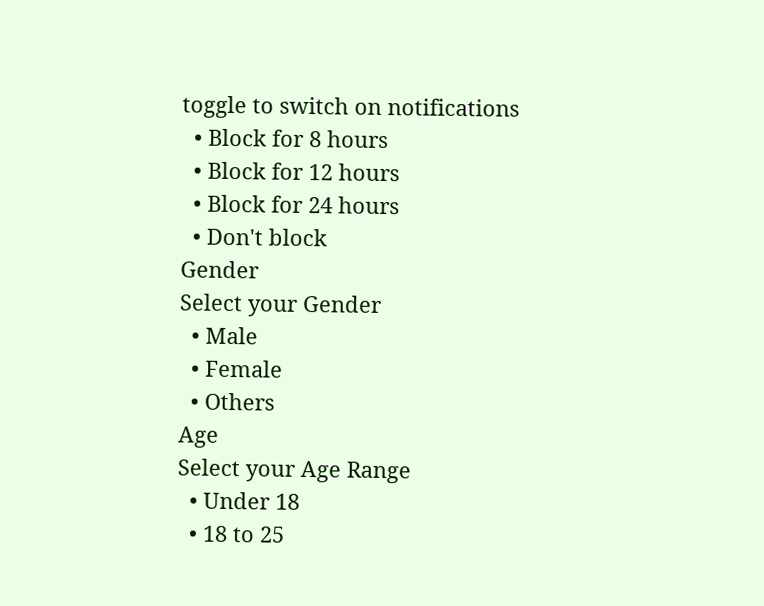toggle to switch on notifications
  • Block for 8 hours
  • Block for 12 hours
  • Block for 24 hours
  • Don't block
Gender
Select your Gender
  • Male
  • Female
  • Others
Age
Select your Age Range
  • Under 18
  • 18 to 25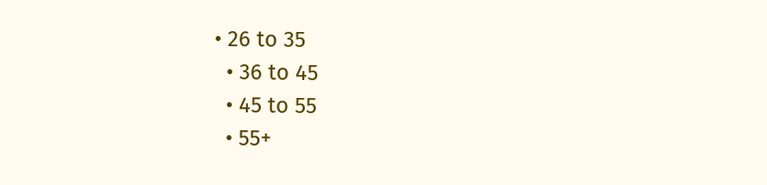• 26 to 35
  • 36 to 45
  • 45 to 55
  • 55+